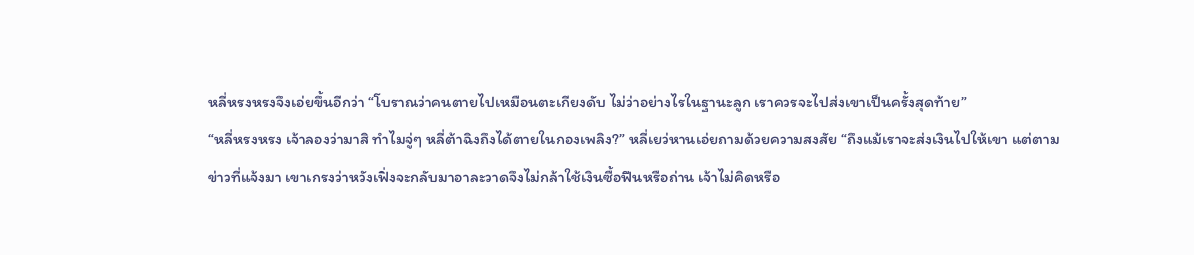หลี่หรงหรงจึงเอ่ยขึ้นอีกว่า “โบราณว่าคนตายไปเหมือนตะเกียงดับ ไม่ว่าอย่างไรในฐานะลูก เราควรจะไปส่งเขาเป็นครั้งสุดท้าย”
“หลี่หรงหรง เจ้าลองว่ามาสิ ทำไมจู่ๆ หลี่ต้าฉิงถึงได้ตายในกองเพลิง?” หลี่เยว่หานเอ่ยถามด้วยความสงสัย “ถึงแม้เราจะส่งเงินไปให้เขา แต่ตามข่าวที่แจ้งมา เขาเกรงว่าหวังเฟิ่งจะกลับมาอาละวาดจึงไม่กล้าใช้เงินซื้อฟืนหรือถ่าน เจ้าไม่คิดหรือ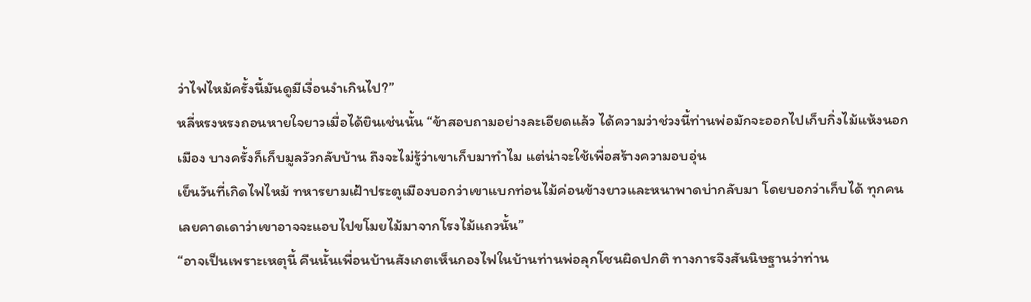ว่าไฟไหม้ครั้งนี้มันดูมีเงื่อนงำเกินไป?”
หลี่หรงหรงถอนหายใจยาวเมื่อได้ยินเช่นนั้น “ข้าสอบถามอย่างละเอียดแล้ว ได้ความว่าช่วงนี้ท่านพ่อมักจะออกไปเก็บกิ่งไม้แห้งนอกเมือง บางครั้งก็เก็บมูลวัวกลับบ้าน ถึงจะไม่รู้ว่าเขาเก็บมาทำไม แต่น่าจะใช้เพื่อสร้างความอบอุ่น
เย็นวันที่เกิดไฟไหม้ ทหารยามเฝ้าประตูเมืองบอกว่าเขาแบกท่อนไม้ค่อนข้างยาวและหนาพาดบ่ากลับมา โดยบอกว่าเก็บได้ ทุกคนเลยคาดเดาว่าเขาอาจจะแอบไปขโมยไม้มาจากโรงไม้แถวนั้น”
“อาจเป็นเพราะเหตุนี้ คืนนั้นเพื่อนบ้านสังเกตเห็นกองไฟในบ้านท่านพ่อลุกโชนผิดปกติ ทางการจึงสันนิษฐานว่าท่าน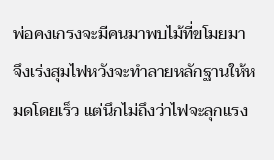พ่อคงเกรงจะมีคนมาพบไม้ที่ขโมยมา จึงเร่งสุมไฟหวังจะทำลายหลักฐานให้หมดโดยเร็ว แต่นึกไม่ถึงว่าไฟจะลุกแรง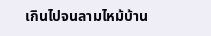เกินไปจนลามไหม้บ้าน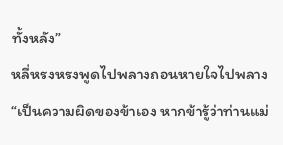ทั้งหลัง”
หลี่หรงหรงพูดไปพลางถอนหายใจไปพลาง “เป็นความผิดของข้าเอง หากข้ารู้ว่าท่านแม่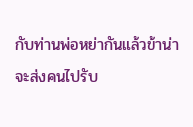กับท่านพ่อหย่ากันแล้วข้าน่าจะส่งคนไปรับ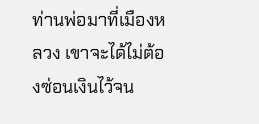ท่านพ่อมาที่เมืองหลวง เขาจะได้ไม่ต้องซ่อนเงินไว้จน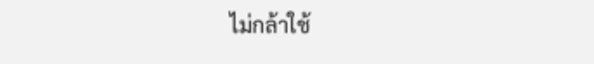ไม่กล้าใช้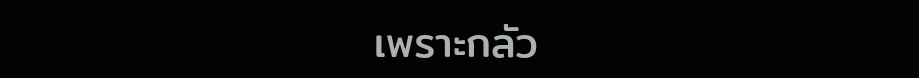เพราะกลัว